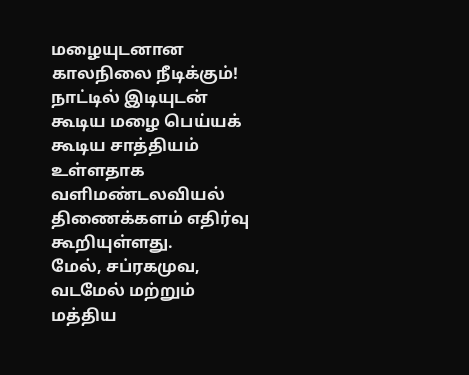மழையுடனான காலநிலை நீடிக்கும்!
நாட்டில் இடியுடன் கூடிய மழை பெய்யக் கூடிய சாத்தியம் உள்ளதாக வளிமண்டலவியல் திணைக்களம் எதிர்வு கூறியுள்ளது.
மேல், சப்ரகமுவ, வடமேல் மற்றும் மத்திய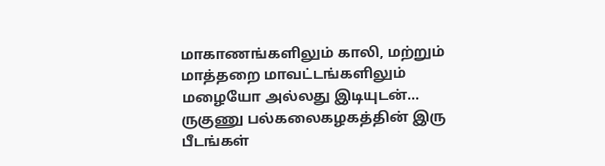மாகாணங்களிலும் காலி, மற்றும் மாத்தறை மாவட்டங்களிலும் மழையோ அல்லது இடியுடன்...
ருகுணு பல்கலைகழகத்தின் இரு பீடங்கள்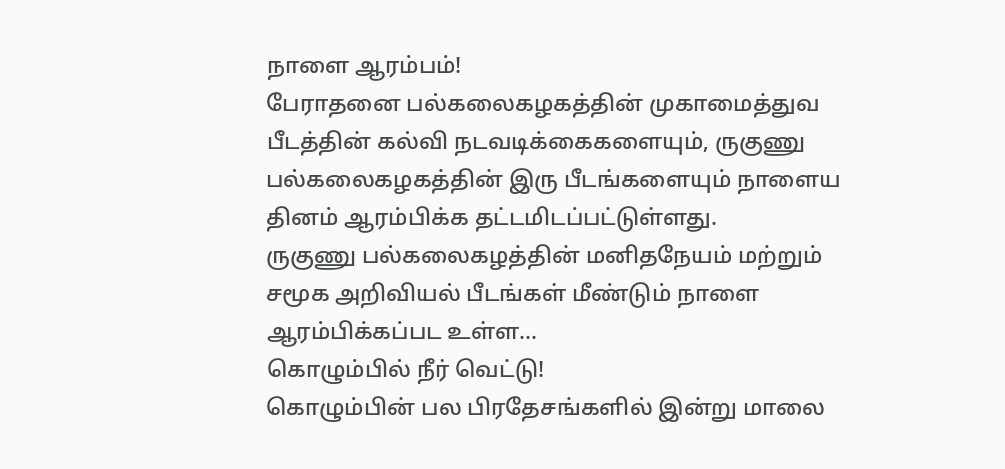நாளை ஆரம்பம்!
பேராதனை பல்கலைகழகத்தின் முகாமைத்துவ பீடத்தின் கல்வி நடவடிக்கைகளையும், ருகுணு பல்கலைகழகத்தின் இரு பீடங்களையும் நாளைய தினம் ஆரம்பிக்க தட்டமிடப்பட்டுள்ளது.
ருகுணு பல்கலைகழத்தின் மனிதநேயம் மற்றும் சமூக அறிவியல் பீடங்கள் மீண்டும் நாளை ஆரம்பிக்கப்பட உள்ள...
கொழும்பில் நீர் வெட்டு!
கொழும்பின் பல பிரதேசங்களில் இன்று மாலை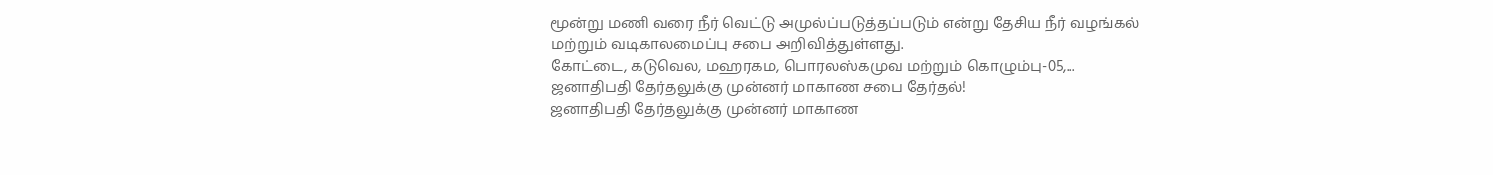மூன்று மணி வரை நீர் வெட்டு அமுல்ப்படுத்தப்படும் என்று தேசிய நீர் வழங்கல் மற்றும் வடிகாலமைப்பு சபை அறிவித்துள்ளது.
கோட்டை, கடுவெல, மஹரகம, பொரலஸ்கமுவ மற்றும் கொழும்பு-05,...
ஜனாதிபதி தேர்தலுக்கு முன்னர் மாகாண சபை தேர்தல்!
ஜனாதிபதி தேர்தலுக்கு முன்னர் மாகாண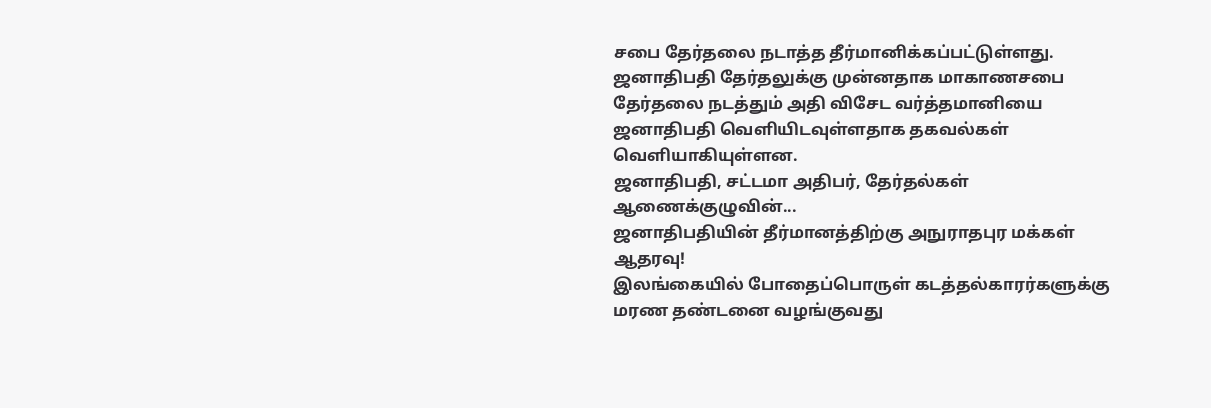சபை தேர்தலை நடாத்த தீர்மானிக்கப்பட்டுள்ளது.
ஜனாதிபதி தேர்தலுக்கு முன்னதாக மாகாணசபை தேர்தலை நடத்தும் அதி விசேட வர்த்தமானியை ஜனாதிபதி வெளியிடவுள்ளதாக தகவல்கள் வெளியாகியுள்ளன.
ஜனாதிபதி, சட்டமா அதிபர், தேர்தல்கள் ஆணைக்குழுவின்...
ஜனாதிபதியின் தீர்மானத்திற்கு அநுராதபுர மக்கள் ஆதரவு!
இலங்கையில் போதைப்பொருள் கடத்தல்காரர்களுக்கு மரண தண்டனை வழங்குவது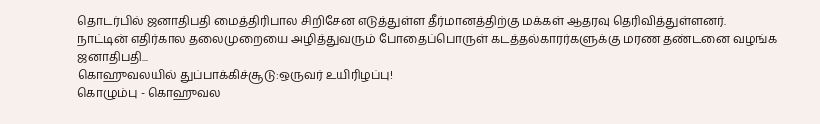தொடர்பில் ஜனாதிபதி மைத்திரிபால சிறிசேன எடுத்துள்ள தீர்மானத்திற்கு மக்கள் ஆதரவு தெரிவித்துள்ளனர்.
நாட்டின் எதிர்கால தலைமுறையை அழித்துவரும் போதைப்பொருள் கடத்தல்காரர்களுக்கு மரண தண்டனை வழங்க ஜனாதிபதி...
கொஹுவலயில் துப்பாக்கிச்சூடு:ஒருவர் உயிரிழப்பு!
கொழும்பு - கொஹுவல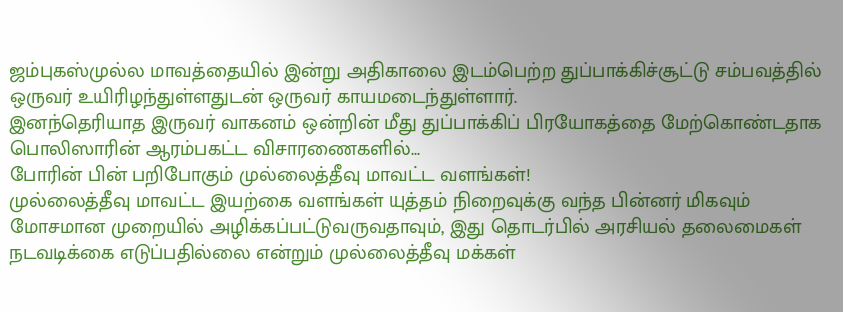ஜம்புகஸ்முல்ல மாவத்தையில் இன்று அதிகாலை இடம்பெற்ற துப்பாக்கிச்சூட்டு சம்பவத்தில் ஒருவர் உயிரிழந்துள்ளதுடன் ஒருவர் காயமடைந்துள்ளார்.
இனந்தெரியாத இருவர் வாகனம் ஒன்றின் மீது துப்பாக்கிப் பிரயோகத்தை மேற்கொண்டதாக பொலிஸாரின் ஆரம்பகட்ட விசாரணைகளில்...
போரின் பின் பறிபோகும் முல்லைத்தீவு மாவட்ட வளங்கள்!
முல்லைத்தீவு மாவட்ட இயற்கை வளங்கள் யுத்தம் நிறைவுக்கு வந்த பின்னர் மிகவும் மோசமான முறையில் அழிக்கப்பட்டுவருவதாவும், இது தொடர்பில் அரசியல் தலைமைகள் நடவடிக்கை எடுப்பதில்லை என்றும் முல்லைத்தீவு மக்கள்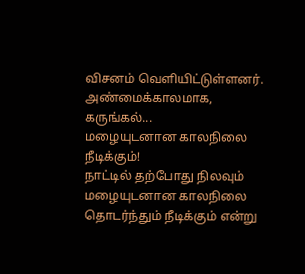விசனம் வெளியிட்டுள்ளனர்.
அண்மைக்காலமாக, கருங்கல்...
மழையுடனான காலநிலை நீடிக்கும்!
நாட்டில் தற்போது நிலவும் மழையுடனான காலநிலை தொடர்ந்தும் நீடிக்கும் என்று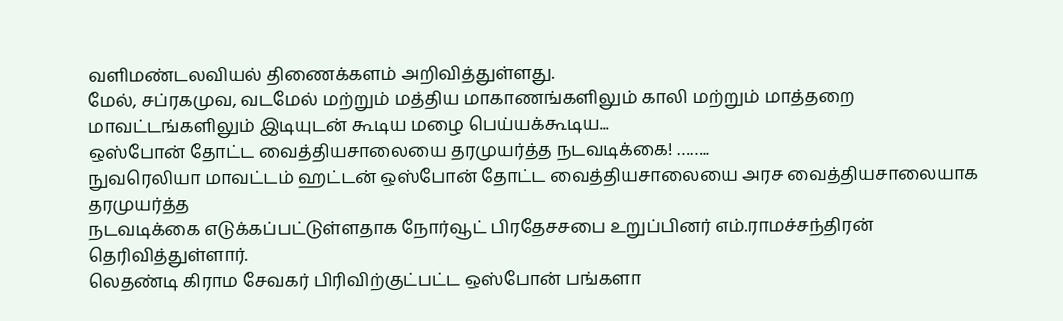வளிமண்டலவியல் திணைக்களம் அறிவித்துள்ளது.
மேல், சப்ரகமுவ, வடமேல் மற்றும் மத்திய மாகாணங்களிலும் காலி மற்றும் மாத்தறை மாவட்டங்களிலும் இடியுடன் கூடிய மழை பெய்யக்கூடிய...
ஒஸ்போன் தோட்ட வைத்தியசாலையை தரமுயர்த்த நடவடிக்கை! ……..
நுவரெலியா மாவட்டம் ஹட்டன் ஒஸ்போன் தோட்ட வைத்தியசாலையை அரச வைத்தியசாலையாக தரமுயர்த்த
நடவடிக்கை எடுக்கப்பட்டுள்ளதாக நோர்வூட் பிரதேசசபை உறுப்பினர் எம்.ராமச்சந்திரன் தெரிவித்துள்ளார்.
லெதண்டி கிராம சேவகர் பிரிவிற்குட்பட்ட ஒஸ்போன் பங்களா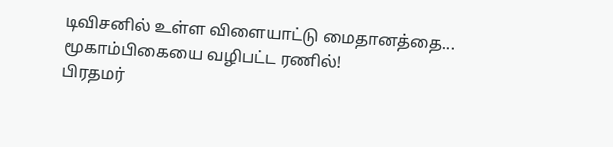டிவிசனில் உள்ள விளையாட்டு மைதானத்தை...
மூகாம்பிகையை வழிபட்ட ரணில்!
பிரதமர்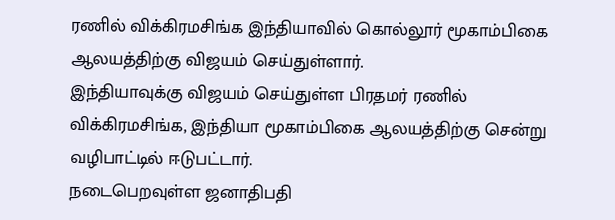ரணில் விக்கிரமசிங்க இந்தியாவில் கொல்லூர் மூகாம்பிகை ஆலயத்திற்கு விஜயம் செய்துள்ளார்.
இந்தியாவுக்கு விஜயம் செய்துள்ள பிரதமர் ரணில் விக்கிரமசிங்க, இந்தியா மூகாம்பிகை ஆலயத்திற்கு சென்று வழிபாட்டில் ஈடுபட்டார்.
நடைபெறவுள்ள ஜனாதிபதி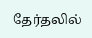தேர்தலில்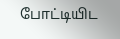போட்டியிட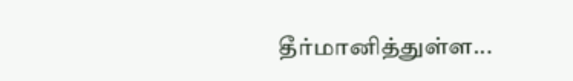தீர்மானித்துள்ள...